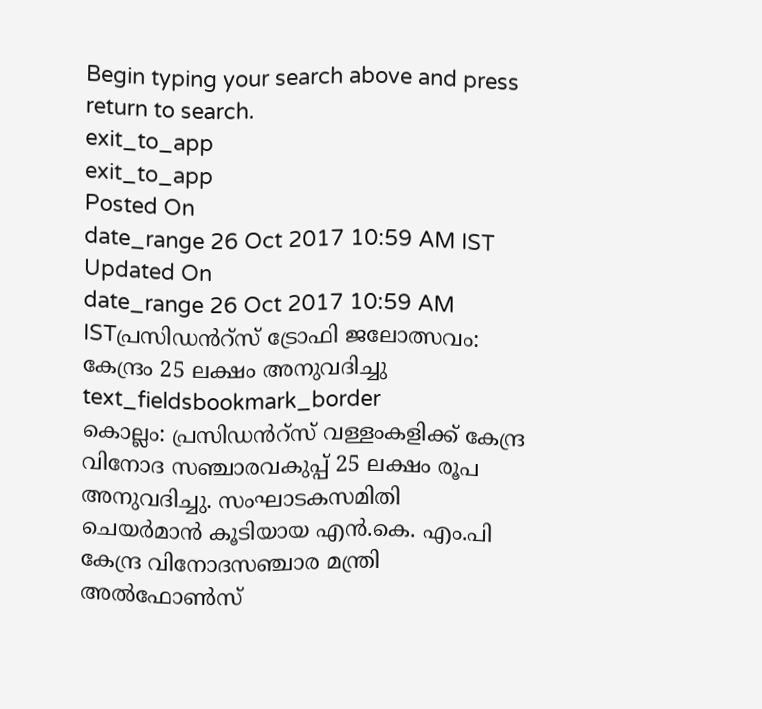Begin typing your search above and press return to search.
exit_to_app
exit_to_app
Posted On
date_range 26 Oct 2017 10:59 AM IST Updated On
date_range 26 Oct 2017 10:59 AM ISTപ്രസിഡൻറ്സ് ട്രോഫി ജലോത്സവം: കേന്ദ്രം 25 ലക്ഷം അനുവദിച്ചു
text_fieldsbookmark_border
കൊല്ലം: പ്രസിഡൻറ്സ് വള്ളംകളിക്ക് കേന്ദ്ര വിനോദ സഞ്ചാരവകുപ്പ് 25 ലക്ഷം രൂപ അനുവദിച്ചു. സംഘാടകസമിതി ചെയർമാൻ കൂടിയായ എൻ.കെ. എം.പി കേന്ദ്ര വിനോദസഞ്ചാര മന്ത്രി അൽഫോൺസ്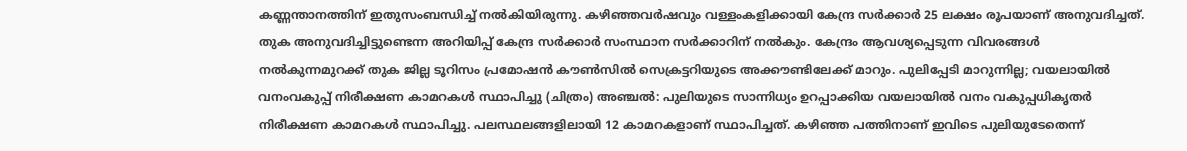കണ്ണന്താനത്തിന് ഇതുസംബന്ധിച്ച് നൽകിയിരുന്നു. കഴിഞ്ഞവർഷവും വള്ളംകളിക്കായി കേന്ദ്ര സർക്കാർ 25 ലക്ഷം രൂപയാണ് അനുവദിച്ചത്. തുക അനുവദിച്ചിട്ടുണ്ടെന്ന അറിയിപ്പ് കേന്ദ്ര സർക്കാർ സംസ്ഥാന സർക്കാറിന് നൽകും. കേന്ദ്രം ആവശ്യപ്പെടുന്ന വിവരങ്ങൾ നൽകുന്നമുറക്ക് തുക ജില്ല ടൂറിസം പ്രമോഷൻ കൗൺസിൽ സെക്രട്ടറിയുടെ അക്കൗണ്ടിലേക്ക് മാറും. പുലിപ്പേടി മാറുന്നില്ല; വയലായിൽ വനംവകുപ്പ് നിരീക്ഷണ കാമറകൾ സ്ഥാപിച്ചു (ചിത്രം) അഞ്ചൽ: പുലിയുടെ സാന്നിധ്യം ഉറപ്പാക്കിയ വയലായിൽ വനം വകുപ്പധികൃതർ നിരീക്ഷണ കാമറകൾ സ്ഥാപിച്ചു. പലസ്ഥലങ്ങളിലായി 12 കാമറകളാണ് സ്ഥാപിച്ചത്. കഴിഞ്ഞ പത്തിനാണ് ഇവിടെ പുലിയുടേതെന്ന്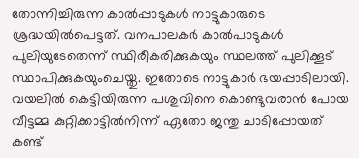തോന്നിച്ചിരുന്ന കാൽപ്പാടുകൾ നാട്ടുകാരുടെ ശ്രദ്ധയിൽപെട്ടത്. വനപാലകർ കാൽപാടുകൾ പുലിയുടേതെന്ന് സ്ഥിരീകരിക്കുകയും സ്ഥലത്ത് പുലിക്കൂട് സ്ഥാപിക്കുകയുംചെയ്തു. ഇതോടെ നാട്ടുകാർ ഭയപ്പാടിലായി. വയലിൽ കെട്ടിയിരുന്ന പശുവിനെ കൊണ്ടുവരാൻ പോയ വീട്ടമ്മ കുറ്റിക്കാട്ടിൽനിന്ന് ഏതോ ജന്തു ചാടിപ്പോയത് കണ്ട്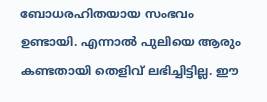ബോധരഹിതയായ സംഭവം ഉണ്ടായി. എന്നാൽ പുലിയെ ആരും കണ്ടതായി തെളിവ് ലഭിച്ചിട്ടില്ല. ഈ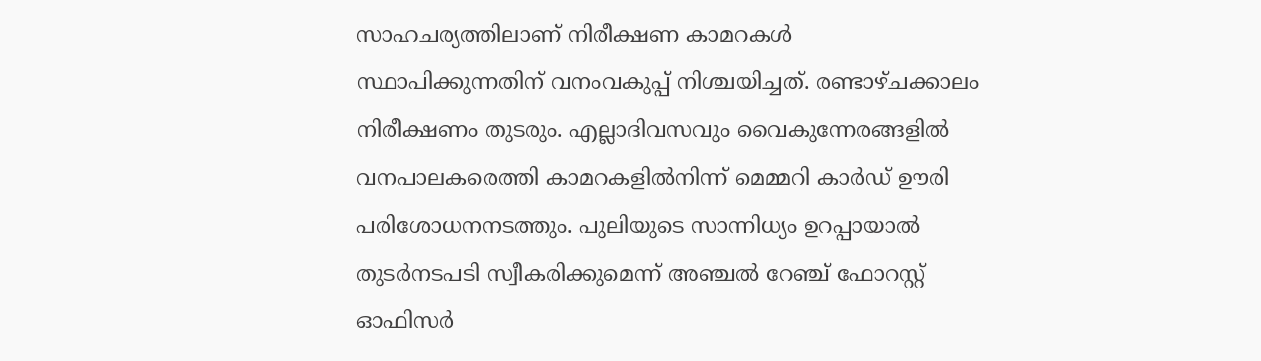സാഹചര്യത്തിലാണ് നിരീക്ഷണ കാമറകൾ സ്ഥാപിക്കുന്നതിന് വനംവകുപ്പ് നിശ്ചയിച്ചത്. രണ്ടാഴ്ചക്കാലം നിരീക്ഷണം തുടരും. എല്ലാദിവസവും വൈകുന്നേരങ്ങളിൽ വനപാലകരെത്തി കാമറകളിൽനിന്ന് മെമ്മറി കാർഡ് ഊരി പരിശോധനനടത്തും. പുലിയുടെ സാന്നിധ്യം ഉറപ്പായാൽ തുടർനടപടി സ്വീകരിക്കുമെന്ന് അഞ്ചൽ റേഞ്ച് ഫോറസ്റ്റ് ഓഫിസർ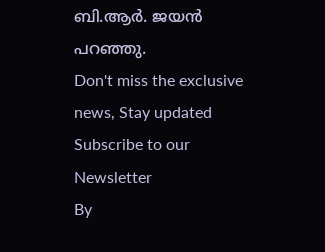ബി.ആർ. ജയൻ പറഞ്ഞു.
Don't miss the exclusive news, Stay updated
Subscribe to our Newsletter
By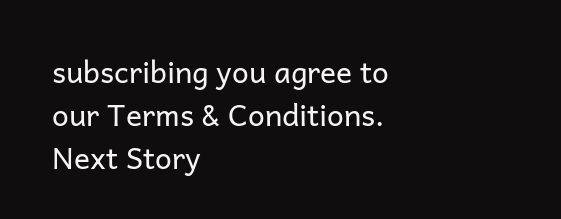subscribing you agree to our Terms & Conditions.
Next Story